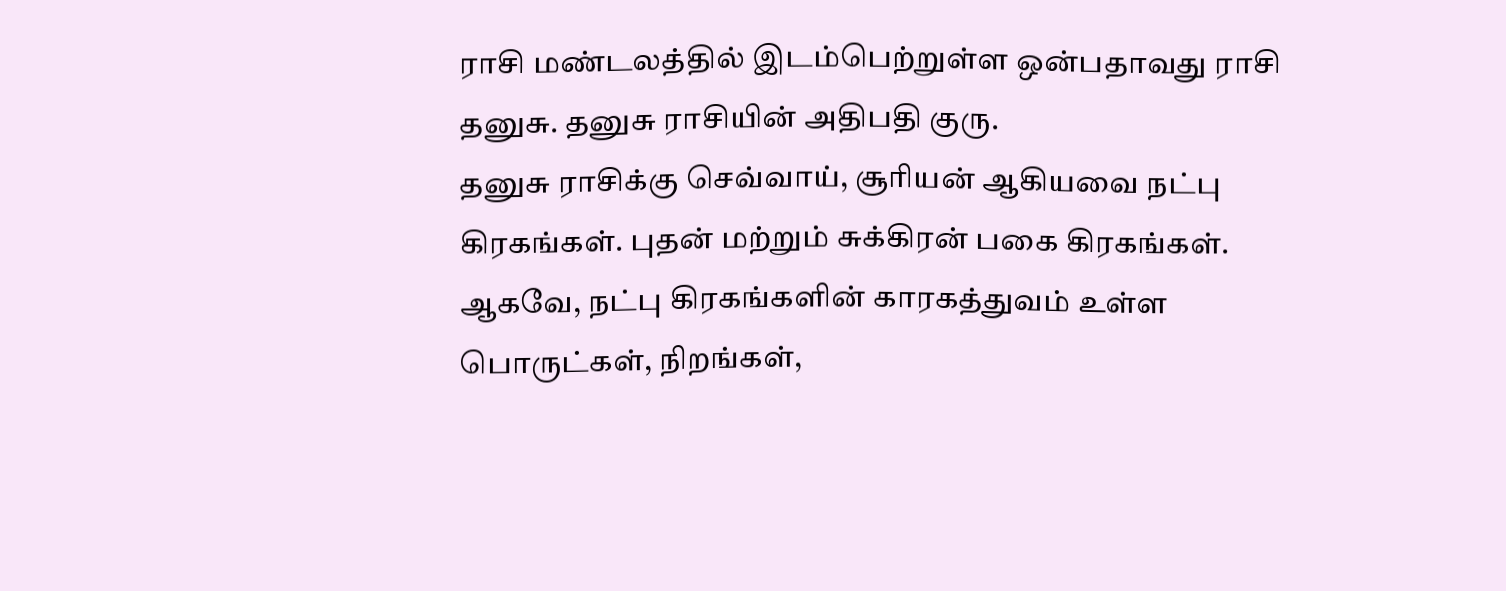ராசி மண்டலத்தில் இடம்பெற்றுள்ள ஒன்பதாவது ராசி தனுசு. தனுசு ராசியின் அதிபதி குரு.
தனுசு ராசிக்கு செவ்வாய், சூரியன் ஆகியவை நட்பு கிரகங்கள். புதன் மற்றும் சுக்கிரன் பகை கிரகங்கள்.
ஆகவே, நட்பு கிரகங்களின் காரகத்துவம் உள்ள பொருட்கள், நிறங்கள்,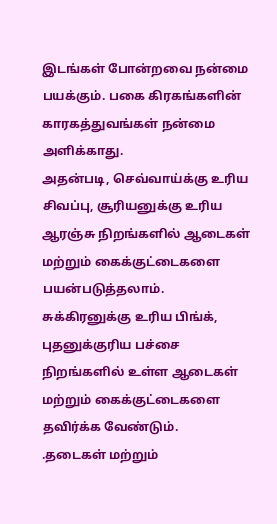இடங்கள் போன்றவை நன்மை பயக்கும். பகை கிரகங்களின் காரகத்துவங்கள் நன்மை அளிக்காது.
அதன்படி, செவ்வாய்க்கு உரிய சிவப்பு, சூரியனுக்கு உரிய ஆரஞ்சு நிறங்களில் ஆடைகள் மற்றும் கைக்குட்டைகளை பயன்படுத்தலாம்.
சுக்கிரனுக்கு உரிய பிங்க், புதனுக்குரிய பச்சை நிறங்களில் உள்ள ஆடைகள் மற்றும் கைக்குட்டைகளை தவிர்க்க வேண்டும்.
.தடைகள் மற்றும்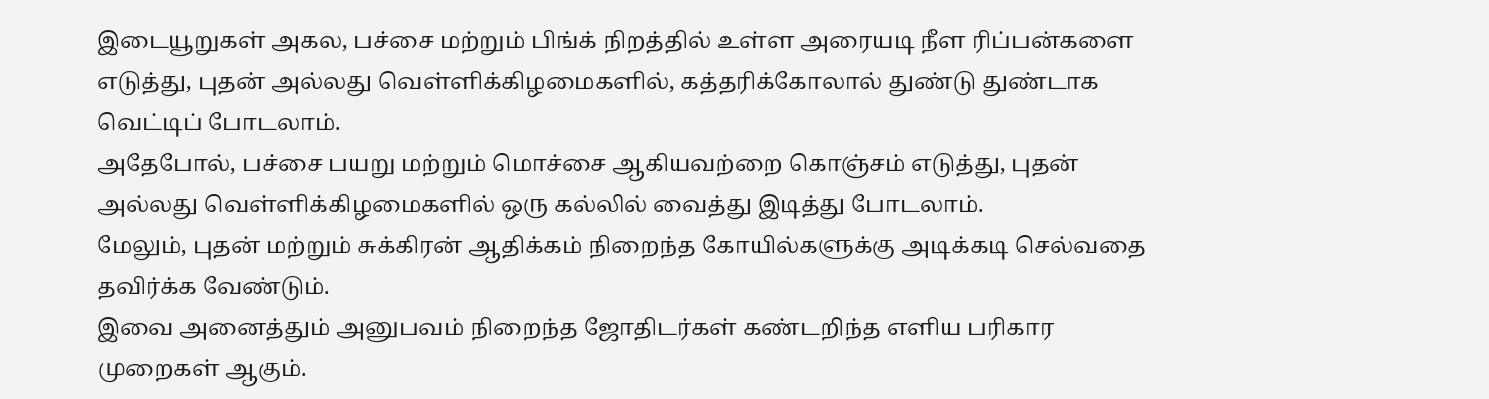இடையூறுகள் அகல, பச்சை மற்றும் பிங்க் நிறத்தில் உள்ள அரையடி நீள ரிப்பன்களை எடுத்து, புதன் அல்லது வெள்ளிக்கிழமைகளில், கத்தரிக்கோலால் துண்டு துண்டாக வெட்டிப் போடலாம்.
அதேபோல், பச்சை பயறு மற்றும் மொச்சை ஆகியவற்றை கொஞ்சம் எடுத்து, புதன் அல்லது வெள்ளிக்கிழமைகளில் ஒரு கல்லில் வைத்து இடித்து போடலாம்.
மேலும், புதன் மற்றும் சுக்கிரன் ஆதிக்கம் நிறைந்த கோயில்களுக்கு அடிக்கடி செல்வதை தவிர்க்க வேண்டும்.
இவை அனைத்தும் அனுபவம் நிறைந்த ஜோதிடர்கள் கண்டறிந்த எளிய பரிகார முறைகள் ஆகும்.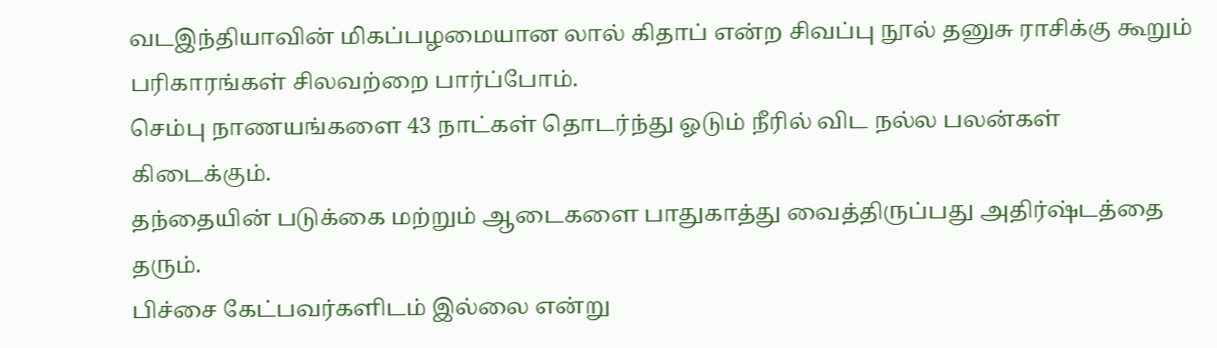வடஇந்தியாவின் மிகப்பழமையான லால் கிதாப் என்ற சிவப்பு நூல் தனுசு ராசிக்கு கூறும் பரிகாரங்கள் சிலவற்றை பார்ப்போம்.
செம்பு நாணயங்களை 43 நாட்கள் தொடர்ந்து ஓடும் நீரில் விட நல்ல பலன்கள் கிடைக்கும்.
தந்தையின் படுக்கை மற்றும் ஆடைகளை பாதுகாத்து வைத்திருப்பது அதிர்ஷ்டத்தை தரும்.
பிச்சை கேட்பவர்களிடம் இல்லை என்று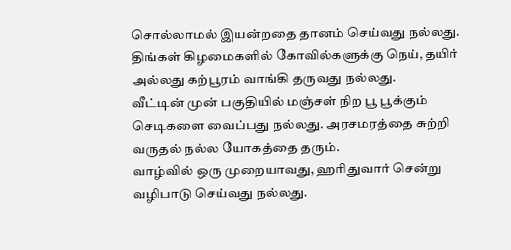சொல்லாமல் இயன்றதை தானம் செய்வது நல்லது.
திங்கள் கிழமைகளில் கோவில்களுக்கு நெய், தயிர் அல்லது கற்பூரம் வாங்கி தருவது நல்லது.
வீட்டின் முன் பகுதியில் மஞ்சள் நிற பூ பூக்கும் செடிகளை வைப்பது நல்லது. அரசமரத்தை சுற்றி வருதல் நல்ல யோகத்தை தரும்.
வாழ்வில் ஒரு முறையாவது, ஹரிதுவார் சென்று வழிபாடு செய்வது நல்லது.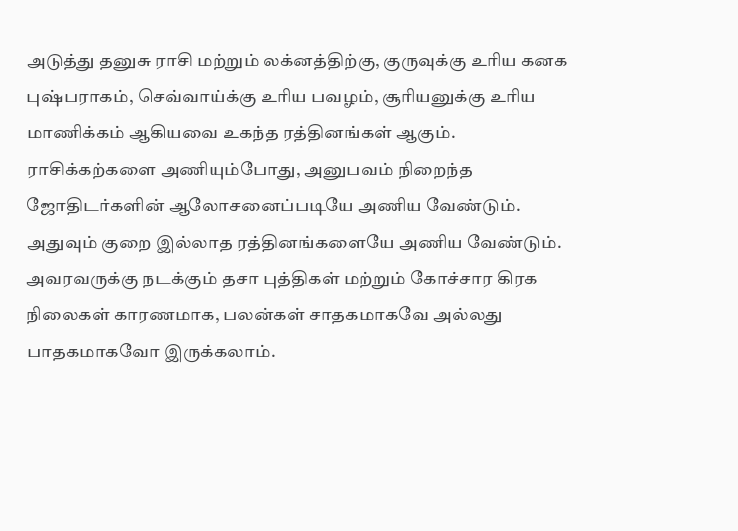அடுத்து தனுசு ராசி மற்றும் லக்னத்திற்கு, குருவுக்கு உரிய கனக புஷ்பராகம், செவ்வாய்க்கு உரிய பவழம், சூரியனுக்கு உரிய மாணிக்கம் ஆகியவை உகந்த ரத்தினங்கள் ஆகும்.
ராசிக்கற்களை அணியும்போது, அனுபவம் நிறைந்த ஜோதிடர்களின் ஆலோசனைப்படியே அணிய வேண்டும். அதுவும் குறை இல்லாத ரத்தினங்களையே அணிய வேண்டும்.
அவரவருக்கு நடக்கும் தசா புத்திகள் மற்றும் கோச்சார கிரக நிலைகள் காரணமாக, பலன்கள் சாதகமாகவே அல்லது பாதகமாகவோ இருக்கலாம்.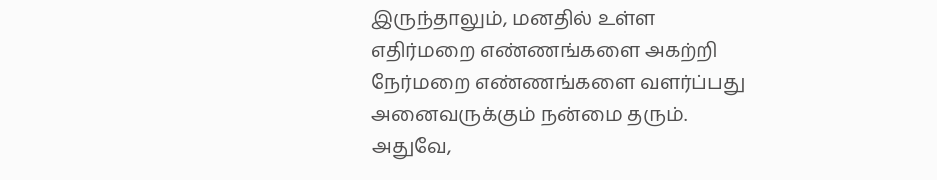இருந்தாலும், மனதில் உள்ள எதிர்மறை எண்ணங்களை அகற்றி நேர்மறை எண்ணங்களை வளர்ப்பது அனைவருக்கும் நன்மை தரும். அதுவே,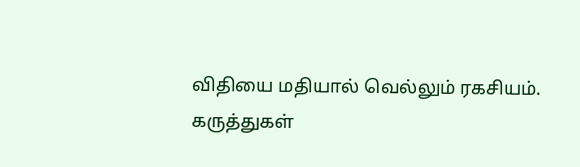விதியை மதியால் வெல்லும் ரகசியம்.
கருத்துகள்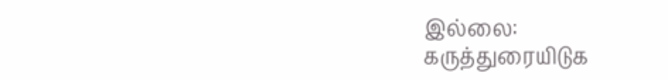இல்லை:
கருத்துரையிடுக